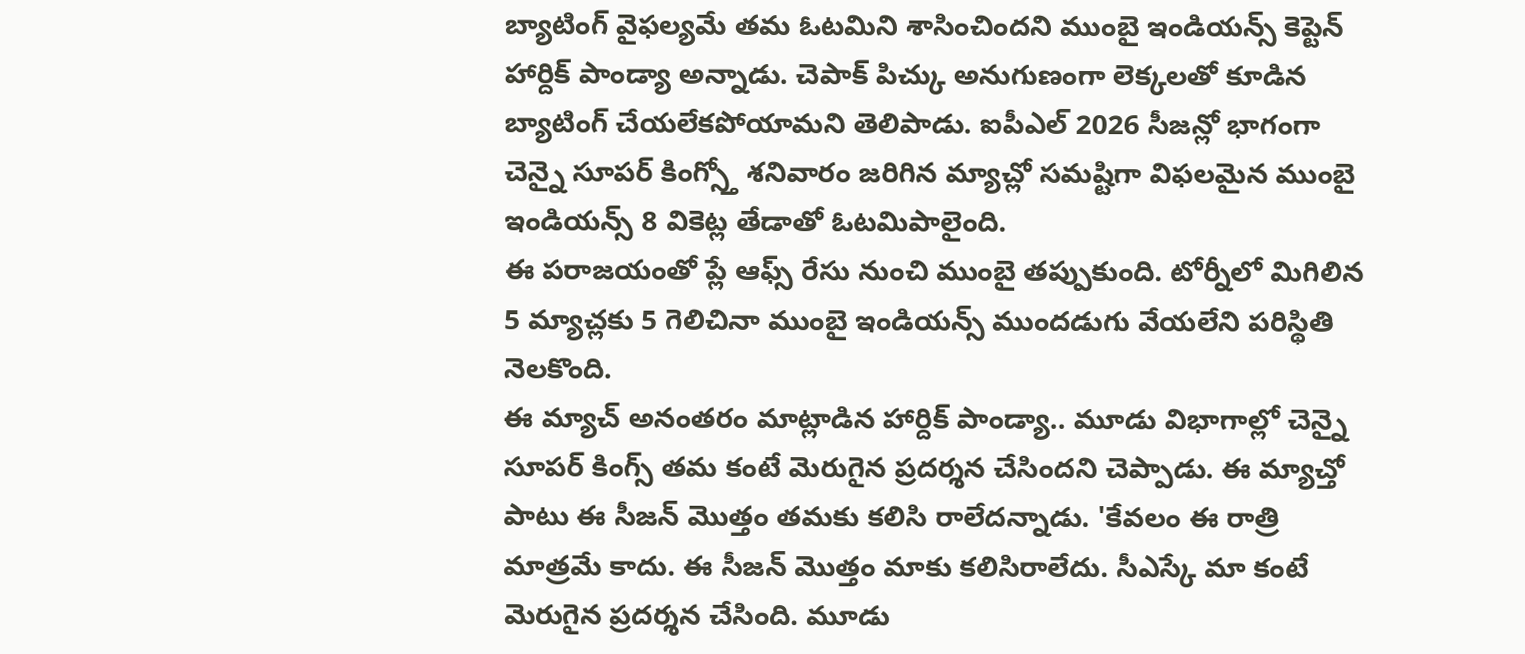బ్యాటింగ్ వైఫల్యమే తమ ఓటమిని శాసించిందని ముంబై ఇండియన్స్ కెప్టెన్ హార్దిక్ పాండ్యా అన్నాడు. చెపాక్ పిచ్కు అనుగుణంగా లెక్కలతో కూడిన బ్యాటింగ్ చేయలేకపోయామని తెలిపాడు. ఐపీఎల్ 2026 సీజన్లో భాగంగా చెన్నై సూపర్ కింగ్స్తో శనివారం జరిగిన మ్యాచ్లో సమష్టిగా విఫలమైన ముంబై ఇండియన్స్ 8 వికెట్ల తేడాతో ఓటమిపాలైంది.
ఈ పరాజయంతో ప్లే ఆఫ్స్ రేసు నుంచి ముంబై తప్పుకుంది. టోర్నీలో మిగిలిన 5 మ్యాచ్లకు 5 గెలిచినా ముంబై ఇండియన్స్ ముందడుగు వేయలేని పరిస్థితి నెలకొంది.
ఈ మ్యాచ్ అనంతరం మాట్లాడిన హార్దిక్ పాండ్యా.. మూడు విభాగాల్లో చెన్నై సూపర్ కింగ్స్ తమ కంటే మెరుగైన ప్రదర్శన చేసిందని చెప్పాడు. ఈ మ్యాచ్తో పాటు ఈ సీజన్ మొత్తం తమకు కలిసి రాలేదన్నాడు. 'కేవలం ఈ రాత్రి మాత్రమే కాదు. ఈ సీజన్ మొత్తం మాకు కలిసిరాలేదు. సీఎస్కే మా కంటే మెరుగైన ప్రదర్శన చేసింది. మూడు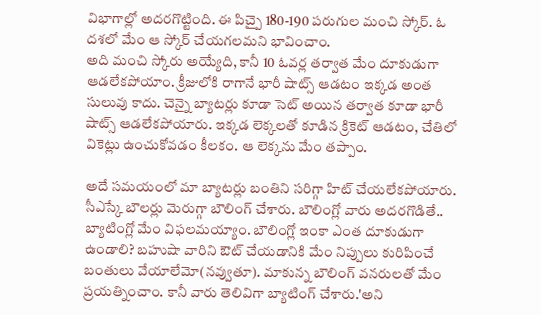విభాగాల్లో అదరగొట్టింది. ఈ పిచ్పై 180-190 పరుగుల మంచి స్కోర్. ఓ దశలో మేం ఆ స్కోర్ చేయగలమని భావించాం.
అది మంచి స్కోరు అయ్యేది, కానీ 10 ఓవర్ల తర్వాత మేం దూకుడుగా ఆడలేకపోయాం. క్రీజులోకి రాగానే భారీ షాట్స్ ఆడటం ఇక్కడ అంత సులువు కాదు. చెన్నై బ్యాటర్లు కూడా సెట్ అయిన తర్వాత కూడా భారీ షాట్స్ ఆడలేకపోయారు. ఇక్కడ లెక్కలతో కూడిన క్రికెట్ ఆడటం, చేతిలో వికెట్లు ఉంచుకోవడం కీలకం. ఆ లెక్కను మేం తప్పాం.

అదే సమయంలో మా బ్యాటర్లు బంతిని సరిగ్గా హిట్ చేయలేకపోయారు. సీఎస్కే బౌలర్లు మెరుగ్గా బౌలింగ్ చేశారు. బౌలింగ్లో వారు అదరగొడితే.. బ్యాటింగ్లో మేం విఫలమయ్యాం. బౌలింగ్లో ఇంకా ఎంత దూకుడుగా ఉండాలి? బహుషా వారిని ఔట్ చేయడానికి మేం నిప్పులు కురిపించే బంతులు వేయాలేమో(నవ్వుతూ). మాకున్న బౌలింగ్ వనరులతో మేం ప్రయత్నించాం. కానీ వారు తెలివిగా బ్యాటింగ్ చేశారు.'అని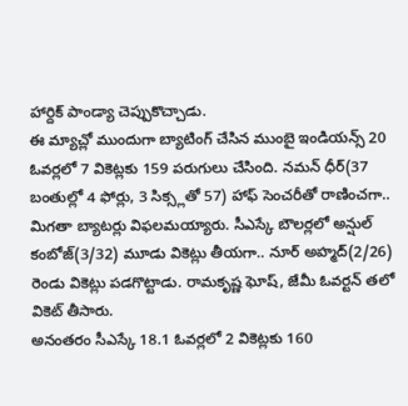హార్దిక్ పాండ్యా చెప్పుకొచ్చాడు.
ఈ మ్యాచ్లో ముందుగా బ్యాటింగ్ చేసిన ముంబై ఇండియన్స్ 20 ఓవర్లలో 7 వికెట్లకు 159 పరుగులు చేసింది. నమన్ ధీర్(37 బంతుల్లో 4 ఫోర్లు, 3 సిక్స్లతో 57) హాఫ్ సెంచరీతో రాణించగా.. మిగతా బ్యాటర్లు విఫలమయ్యారు. సీఎస్కే బౌలర్లలో అన్షుల్ కంబోజ్(3/32) మూడు వికెట్లు తీయగా.. నూర్ అహ్మద్(2/26) రెండు వికెట్లు పడగొట్టాడు. రామకృష్ణ ఘోష్, జేమీ ఓవర్టన్ తలో వికెట్ తీసారు.
అనంతరం సీఎస్కే 18.1 ఓవర్లలో 2 వికెట్లకు 160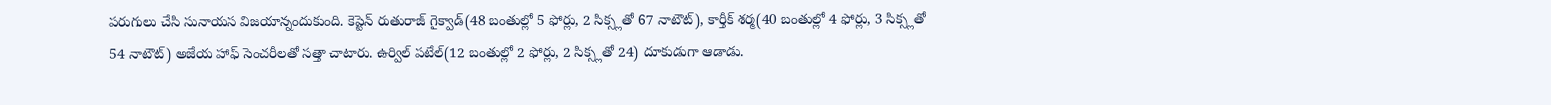పరుగులు చేసి సునాయస విజయాన్నందుకుంది. కెప్టెన్ రుతురాజ్ గైక్వాడ్(48 బంతుల్లో 5 ఫోర్లు, 2 సిక్స్లతో 67 నాటౌట్), కార్తీక్ శర్మ(40 బంతుల్లో 4 ఫోర్లు, 3 సిక్స్లతో 54 నాటౌట్) అజేయ హాఫ్ సెంచరీలతో సత్తా చాటారు. ఉర్విల్ పటేల్(12 బంతుల్లో 2 ఫోర్లు, 2 సిక్స్లతో 24) దూకుడుగా ఆడాడు.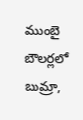ముంబై బౌలర్లలో బుమ్రా,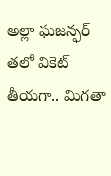అల్లా ఘజన్ఫర్ తలో వికెట్ తీయగా.. మిగతా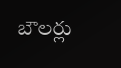బౌలర్లు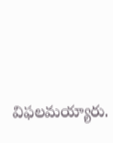విఫలమయ్యారు.